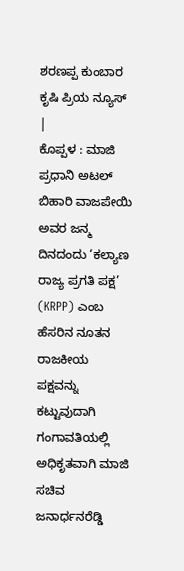ಶರಣಪ್ಪ ಕುಂಬಾರ
ಕೃಷಿ ಪ್ರಿಯ ನ್ಯೂಸ್ |
ಕೊಪ್ಪಳ : ಮಾಜಿ ಪ್ರಧಾನಿ ಅಟಲ್ ಬಿಹಾರಿ ವಾಜಪೇಯಿ ಅವರ ಜನ್ಮ ದಿನದಂದು ‘ಕಲ್ಯಾಣ ರಾಜ್ಯ ಪ್ರಗತಿ ಪಕ್ಷ’ (KRPP) ಎಂಬ ಹೆಸರಿನ ನೂತನ ರಾಜಕೀಯ ಪಕ್ಷವನ್ನು ಕಟ್ಟುವುದಾಗಿ ಗಂಗಾವತಿಯಲ್ಲಿ ಅಧಿಕೃತವಾಗಿ ಮಾಜಿ ಸಚಿವ ಜನಾರ್ಧನರೆಡ್ಡಿ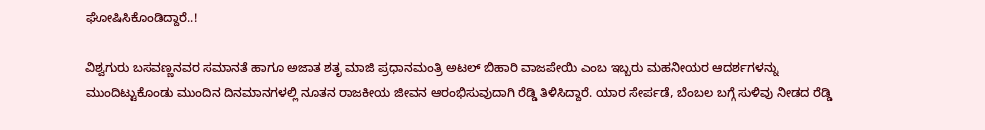ಘೋಷಿಸಿಕೊಂಡಿದ್ದಾರೆ..!

ವಿಶ್ವಗುರು ಬಸವಣ್ಣನವರ ಸಮಾನತೆ ಹಾಗೂ ಅಜಾತ ಶತೃ ಮಾಜಿ ಪ್ರಧಾನಮಂತ್ರಿ ಅಟಲ್ ಬಿಹಾರಿ ವಾಜಪೇಯಿ ಎಂಬ ಇಬ್ಬರು ಮಹನೀಯರ ಆದರ್ಶಗಳನ್ನು ಮುಂದಿಟ್ಟುಕೊಂಡು ಮುಂದಿನ ದಿನಮಾನಗಳಲ್ಲಿ ನೂತನ ರಾಜಕೀಯ ಜೀವನ ಆರಂಭಿಸುವುದಾಗಿ ರೆಡ್ಡಿ ತಿಳಿಸಿದ್ದಾರೆ. ಯಾರ ಸೇರ್ಪಡೆ, ಬೆಂಬಲ ಬಗ್ಗೆ ಸುಳಿವು ನೀಡದ ರೆಡ್ಡಿ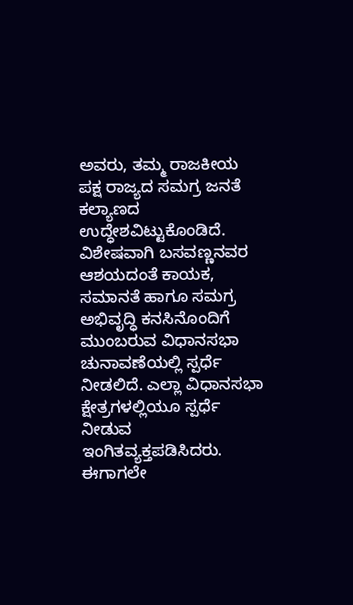ಅವರು, ತಮ್ಮ ರಾಜಕೀಯ ಪಕ್ಷ ರಾಜ್ಯದ ಸಮಗ್ರ ಜನತೆ ಕಲ್ಯಾಣದ ಉದ್ಧೇಶವಿಟ್ಟುಕೊಂಡಿದೆ. ವಿಶೇಷವಾಗಿ ಬಸವಣ್ಣನವರ ಆಶಯದಂತೆ ಕಾಯಕ, ಸಮಾನತೆ ಹಾಗೂ ಸಮಗ್ರ ಅಭಿವೃದ್ಧಿ ಕನಸಿನೊಂದಿಗೆ ಮುಂಬರುವ ವಿಧಾನಸಭಾ ಚುನಾವಣೆಯಲ್ಲಿ ಸ್ಪರ್ಧೆ ನೀಡಲಿದೆ. ಎಲ್ಲಾ ವಿಧಾನಸಭಾ ಕ್ಷೇತ್ರಗಳಲ್ಲಿಯೂ ಸ್ಪರ್ಧೆ ನೀಡುವ ಇಂಗಿತವ್ಯಕ್ತಪಡಿಸಿದರು. ಈಗಾಗಲೇ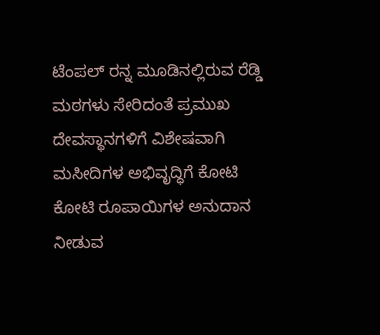ಟೆಂಪಲ್ ರನ್ನ ಮೂಡಿನಲ್ಲಿರುವ ರೆಡ್ಡಿ ಮಠಗಳು ಸೇರಿದಂತೆ ಪ್ರಮುಖ ದೇವಸ್ಥಾನಗಳಿಗೆ ವಿಶೇಷವಾಗಿ ಮಸೀದಿಗಳ ಅಭಿವೃದ್ಧಿಗೆ ಕೋಟಿ ಕೋಟಿ ರೂಪಾಯಿಗಳ ಅನುದಾನ ನೀಡುವ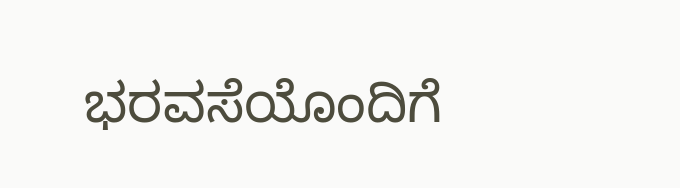ಭರವಸೆಯೊಂದಿಗೆ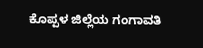ಕೊಪ್ಪಳ ಜಿಲ್ಲೆಯ ಗಂಗಾವತಿ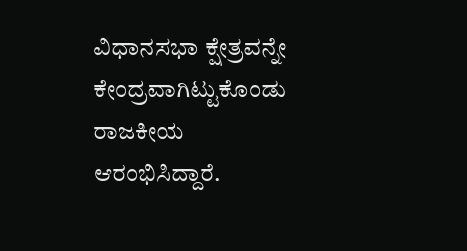ವಿಧಾನಸಭಾ ಕ್ಷೇತ್ರವನ್ನೇ ಕೇಂದ್ರವಾಗಿಟ್ಟುಕೊಂಡು ರಾಜಕೀಯ ಆರಂಭಿಸಿದ್ದಾರೆ.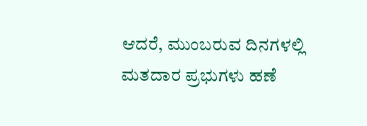ಆದರೆ, ಮುಂಬರುವ ದಿನಗಳಲ್ಲಿ ಮತದಾರ ಪ್ರಭುಗಳು ಹಣೆ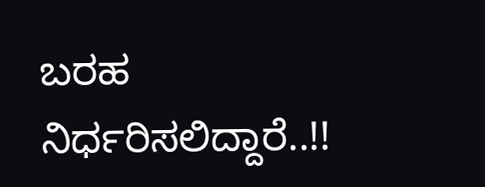ಬರಹ ನಿರ್ಧರಿಸಲಿದ್ದಾರೆ..!!